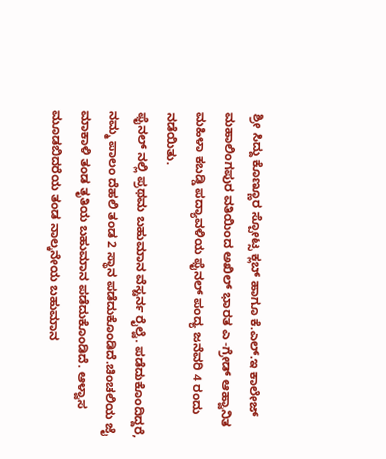ಶ್ರೀ ಸಿದ್ದು ಕೊಣ್ಣೂರ ಸ್ಪೋಟ್ಸ ಕ್ಲಬ್ ಹಾಗೂ ಕೆ.ಎಲ್.ಇ ಕಾಲೇಜ್ ಮಹಾಲಿಂಗಪುರ ವತಿಯಿಂದ ಅಖಿಲ್ ಭಾರತ ಎ -ಗ್ರೇಡ್ ಆಹ್ವಾನಿತ ಮಹಿಳಾ ಕಬಡ್ಡಿ ಪದ್ಯಾವಳಿಯ ಫೈನಲ್ ಪಂದ್ಯ ಜನೆವರಿ 4 ರಂದು ನಡೆಯಿತು.
ಫೈನಲ್ ನಲ್ಲಿ ಪ್ರಥಮ ಬಹುಮಾನ ವೆಸ್ಟರ್ನ ರೈಲ್ವೆ. ಪಡೆದುಕೊಂದಿದ್ದರೆ, ನಮ್ಮ ಪಾಲಂ ದೆಹಲಿ ತಂಡ 2 ಸ್ಥಾನ ಪಡೆದುಕೊಂಡಿದೆ.ಚಿಂಚಲಿಯ ಜೈ ಮಾಕಾಳಿ ತಂಡ ತೃತಿಯ ಬಹುಮಾನ ಪಡೆದುಕೊಂಡಿದೆ. ಆಳ್ವಾಸ ಮೂಡಬಿದರೆಯ ತಂಡ ನಾಲ್ಕನೇಯ ಬಹುಮಾನ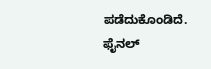ಪಡೆದುಕೊಂಡಿದೆ. ಫೈನಲ್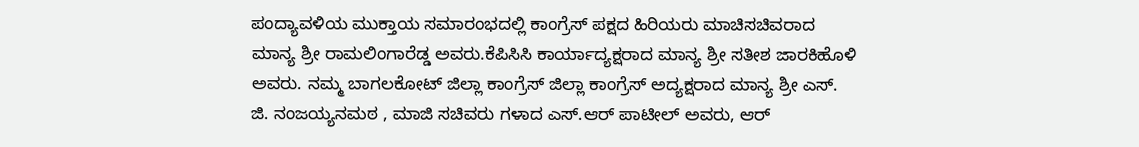ಪಂದ್ಯಾವಳಿಯ ಮುಕ್ತಾಯ ಸಮಾರಂಭದಲ್ಲಿ ಕಾಂಗ್ರೆಸ್ ಪಕ್ಷದ ಹಿರಿಯರು ಮಾಚಿಸಚಿವರಾದ ಮಾನ್ಯ ಶ್ರೀ ರಾಮಲಿಂಗಾರೆಡ್ಡ ಅವರು.ಕೆಪಿಸಿಸಿ ಕಾರ್ಯಾದ್ಯಕ್ಷರಾದ ಮಾನ್ಯ ಶ್ರೀ ಸತೀಶ ಜಾರಕಿಹೊಳಿ ಅವರು. ನಮ್ಮ ಬಾಗಲಕೋಟ್ ಜಿಲ್ಲಾ ಕಾಂಗ್ರೆಸ್ ಜಿಲ್ಲಾ ಕಾಂಗ್ರೆಸ್ ಅದ್ಯಕ್ಷರಾದ ಮಾನ್ಯ ಶ್ರೀ ಎಸ್. ಜಿ. ನಂಜಯ್ಯನಮಠ , ಮಾಜಿ ಸಚಿವರು ಗಳಾದ ಎಸ್.ಆರ್ ಪಾಟೀಲ್ ಅವರು, ಆರ್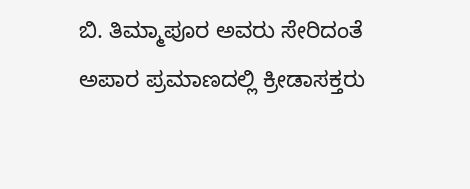ಬಿ. ತಿಮ್ಮಾಪೂರ ಅವರು ಸೇರಿದಂತೆ ಅಪಾರ ಪ್ರಮಾಣದಲ್ಲಿ ಕ್ರೀಡಾಸಕ್ತರು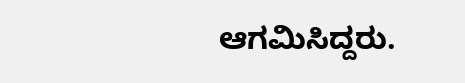ಆಗಮಿಸಿದ್ದರು.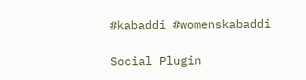#kabaddi #womenskabaddi

Social Plugin